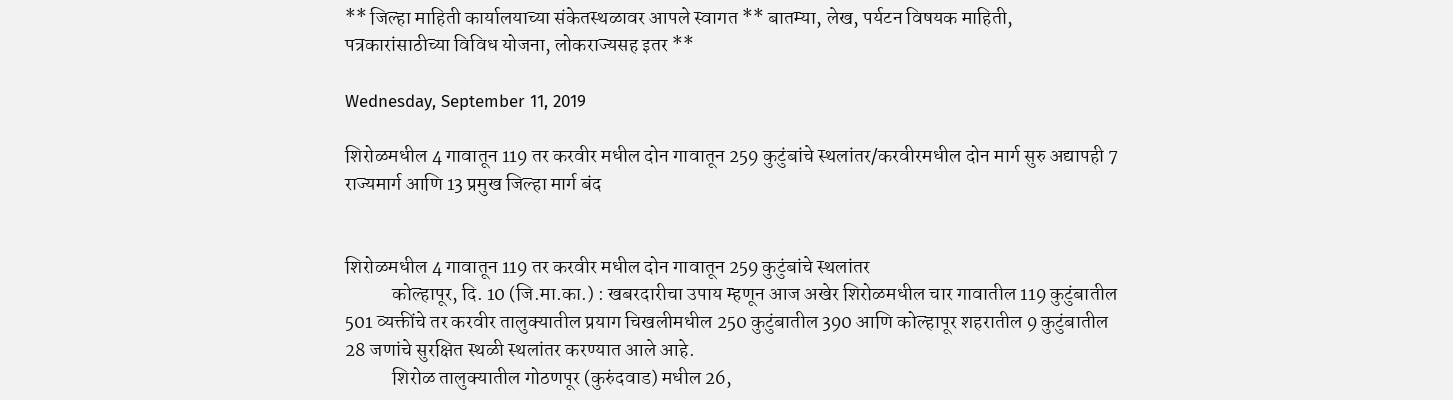** जिल्हा माहिती कार्यालयाच्या संकेतस्थळावर आपले स्वागत ** बातम्या, लेख, पर्यटन विषयक माहिती, पत्रकारांसाठीच्या विविध योजना, लोकराज्यसह इतर **

Wednesday, September 11, 2019

शिरोळमधील 4 गावातून 119 तर करवीर मधील दोन गावातून 259 कुटुंबांचे स्थलांतर/करवीरमधील दोन मार्ग सुरु अद्यापही 7 राज्यमार्ग आणि 13 प्रमुख जिल्हा मार्ग बंद


शिरोळमधील 4 गावातून 119 तर करवीर मधील दोन गावातून 259 कुटुंबांचे स्थलांतर
            कोल्हापूर, दि. 10 (जि.मा.का.) : खबरदारीचा उपाय म्हणून आज अखेर शिरोळमधील चार गावातील 119 कुटुंबातील 501 व्यक्तींचे तर करवीर तालुक्यातील प्रयाग चिखलीमधील 250 कुटुंबातील 390 आणि कोल्हापूर शहरातील 9 कुटुंबातील 28 जणांचे सुरक्षित स्थळी स्थलांतर करण्यात आले आहे.
            शिरोळ तालुक्यातील गोठणपूर (कुरुंदवाड) मधील 26,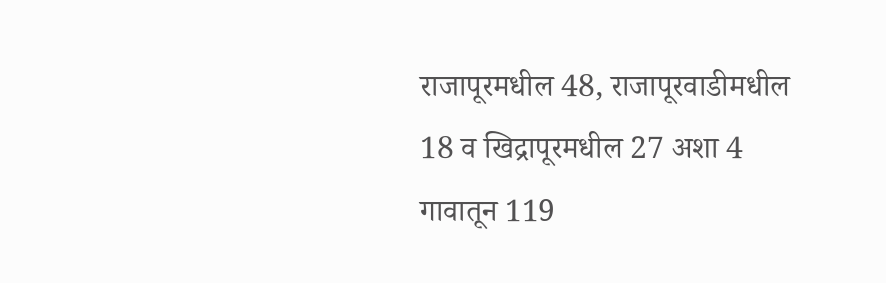राजापूरमधील 48, राजापूरवाडीमधील 18 व खिद्रापूरमधील 27 अशा 4 गावातून 119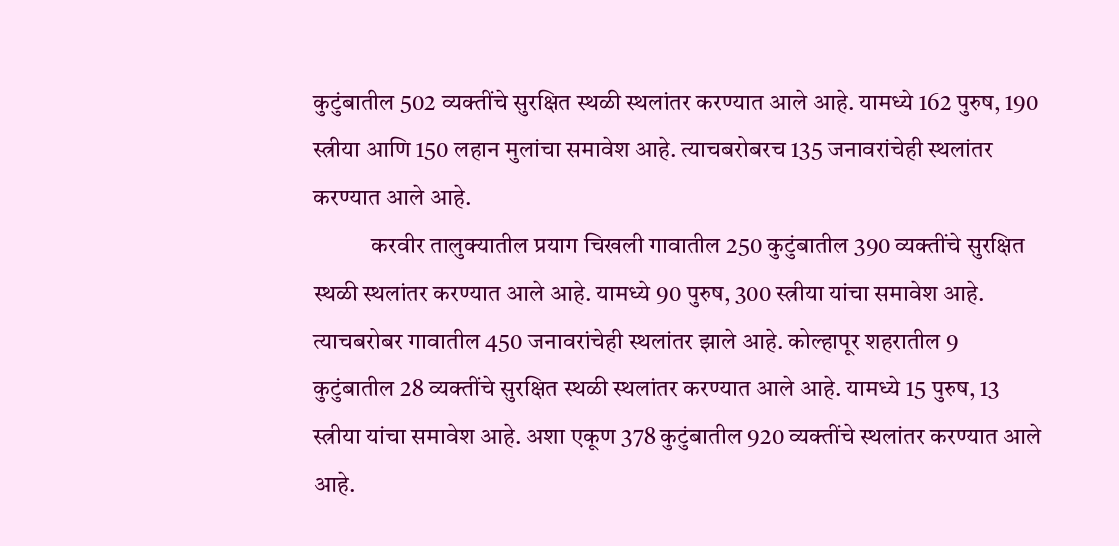कुटुंबातील 502 व्यक्तींचे सुरक्षित स्थळी स्थलांतर करण्यात आले आहे. यामध्ये 162 पुरुष, 190 स्त्रीया आणि 150 लहान मुलांचा समावेश आहे. त्याचबरोबरच 135 जनावरांचेही स्थलांतर करण्यात आले आहे.
            करवीर तालुक्यातील प्रयाग चिखली गावातील 250 कुटुंबातील 390 व्यक्तींचे सुरक्षित स्थळी स्थलांतर करण्यात आले आहे. यामध्ये 90 पुरुष, 300 स्त्रीया यांचा समावेश आहे. त्याचबरोबर गावातील 450 जनावरांचेही स्थलांतर झाले आहे. कोल्हापूर शहरातील 9 कुटुंबातील 28 व्यक्तींचे सुरक्षित स्थळी स्थलांतर करण्यात आले आहे. यामध्ये 15 पुरुष, 13 स्त्रीया यांचा समावेश आहे. अशा एकूण 378 कुटुंबातील 920 व्यक्तींचे स्थलांतर करण्यात आले आहे.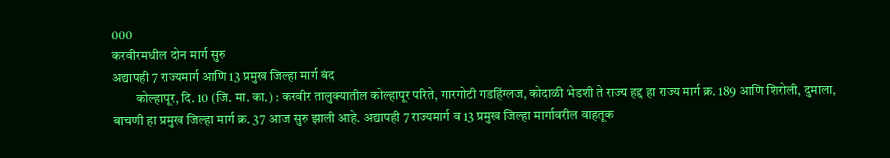000
करवीरमधील दोन मार्ग सुरु
अद्यापही 7 राज्यमार्ग आणि 13 प्रमुख जिल्हा मार्ग बंद
         कोल्हापूर, दि. 10 (जि. मा. का.) : करवीर तालुक्यातील कोल्हापूर परिते, गारगोटी गडहिंग्लज, कोदाळी भेडशी ते राज्‍य हद्द हा राज्य मार्ग क्र. 189 आणि शिरोली, दुमाला, बाचणी हा प्रमुख जिल्हा मार्ग क्र. 37 आज सुरु झाली आहे. अद्यापही 7 राज्यमार्ग व 13 प्रमुख जिल्हा मार्गावरील वाहतूक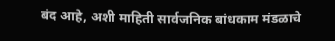बंद आहे, अशी माहिती सार्वजनिक बांधकाम मंडळाचे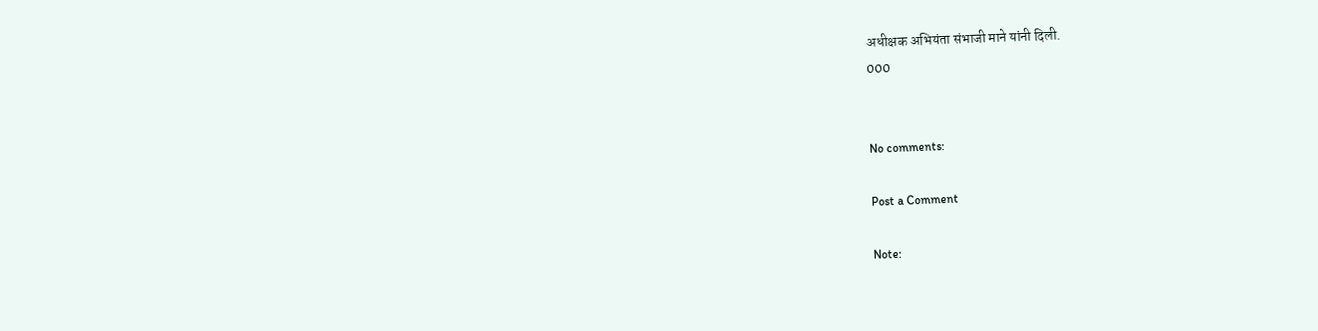अधीक्षक अभियंता संभाजी माने यांनी दिली.
000


No comments:

Post a Comment

Note: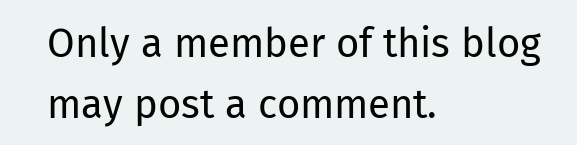Only a member of this blog may post a comment.